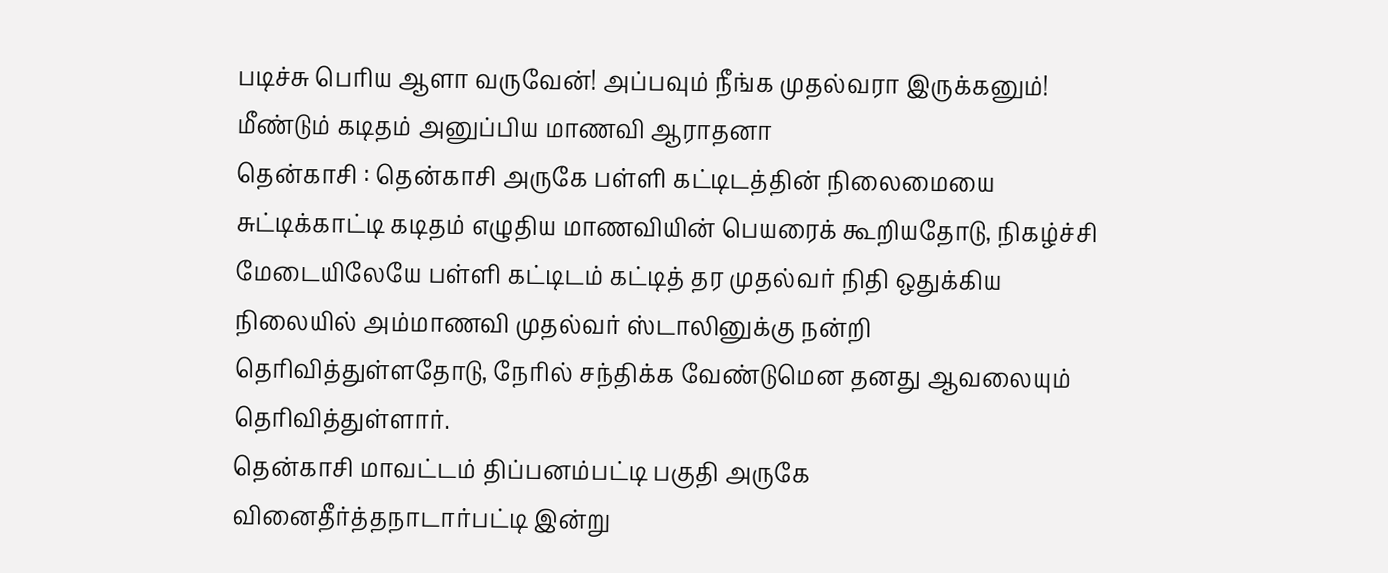படிச்சு பெரிய ஆளா வருவேன்! அப்பவும் நீங்க முதல்வரா இருக்கனும்! மீண்டும் கடிதம் அனுப்பிய மாணவி ஆராதனா
தென்காசி : தென்காசி அருகே பள்ளி கட்டிடத்தின் நிலைமையை சுட்டிக்காட்டி கடிதம் எழுதிய மாணவியின் பெயரைக் கூறியதோடு, நிகழ்ச்சி மேடையிலேயே பள்ளி கட்டிடம் கட்டித் தர முதல்வர் நிதி ஒதுக்கிய நிலையில் அம்மாணவி முதல்வர் ஸ்டாலினுக்கு நன்றி தெரிவித்துள்ளதோடு, நேரில் சந்திக்க வேண்டுமென தனது ஆவலையும் தெரிவித்துள்ளார்.
தென்காசி மாவட்டம் திப்பனம்பட்டி பகுதி அருகே வினைதீர்த்தநாடார்பட்டி இன்று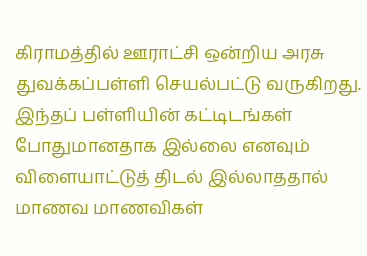கிராமத்தில் ஊராட்சி ஒன்றிய அரசு துவக்கப்பள்ளி செயல்பட்டு வருகிறது. இந்தப் பள்ளியின் கட்டிடங்கள் போதுமானதாக இல்லை எனவும் விளையாட்டுத் திடல் இல்லாததால் மாணவ மாணவிகள்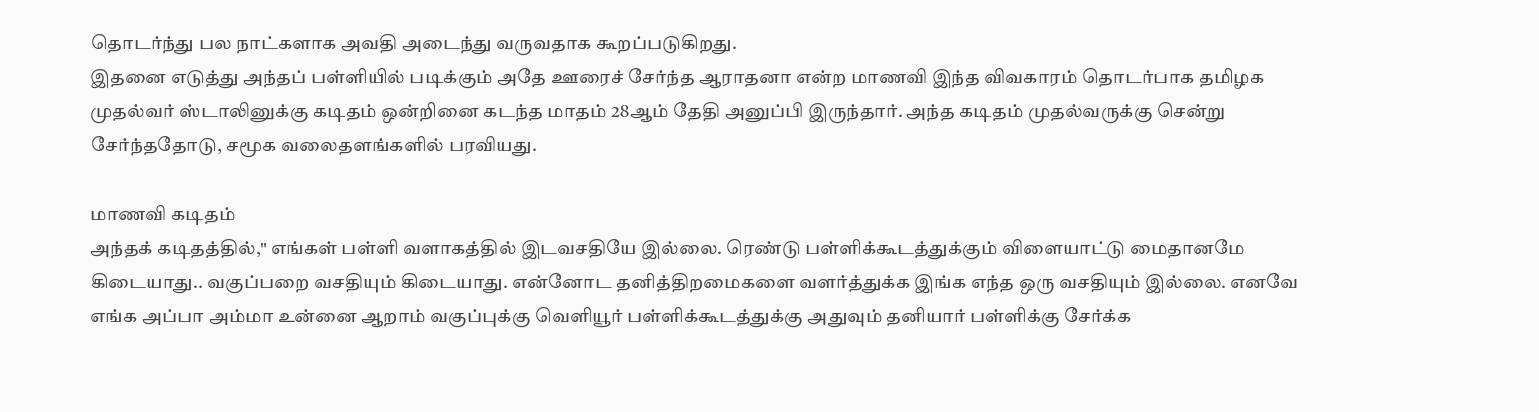தொடர்ந்து பல நாட்களாக அவதி அடைந்து வருவதாக கூறப்படுகிறது.
இதனை எடுத்து அந்தப் பள்ளியில் படிக்கும் அதே ஊரைச் சேர்ந்த ஆராதனா என்ற மாணவி இந்த விவகாரம் தொடர்பாக தமிழக முதல்வர் ஸ்டாலினுக்கு கடிதம் ஒன்றினை கடந்த மாதம் 28ஆம் தேதி அனுப்பி இருந்தார். அந்த கடிதம் முதல்வருக்கு சென்று சேர்ந்ததோடு, சமூக வலைதளங்களில் பரவியது.

மாணவி கடிதம்
அந்தக் கடிதத்தில்," எங்கள் பள்ளி வளாகத்தில் இடவசதியே இல்லை. ரெண்டு பள்ளிக்கூடத்துக்கும் விளையாட்டு மைதானமே கிடையாது.. வகுப்பறை வசதியும் கிடையாது. என்னோட தனித்திறமைகளை வளர்த்துக்க இங்க எந்த ஒரு வசதியும் இல்லை. எனவே எங்க அப்பா அம்மா உன்னை ஆறாம் வகுப்புக்கு வெளியூர் பள்ளிக்கூடத்துக்கு அதுவும் தனியார் பள்ளிக்கு சேர்க்க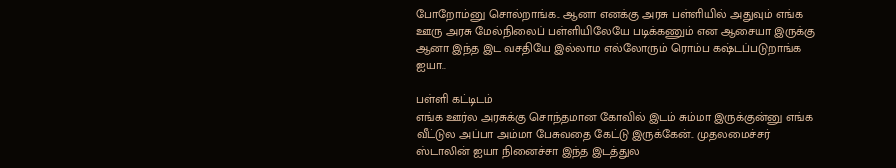போறோம்னு சொல்றாங்க.. ஆனா எனக்கு அரசு பள்ளியில் அதுவும் எங்க ஊரு அரசு மேல்நிலைப் பள்ளியிலேயே படிக்கணும் என ஆசையா இருக்கு ஆனா இந்த இட வசதியே இல்லாம எல்லோரும் ரொம்ப கஷ்டப்படுறாங்க ஐயா..

பள்ளி கட்டிடம்
எங்க ஊர்ல அரசுக்கு சொந்தமான கோவில் இடம் சும்மா இருக்குன்னு எங்க வீட்டுல அப்பா அம்மா பேசுவதை கேட்டு இருக்கேன்.. முதலமைச்சர் ஸ்டாலின் ஐயா நினைச்சா இந்த இடத்துல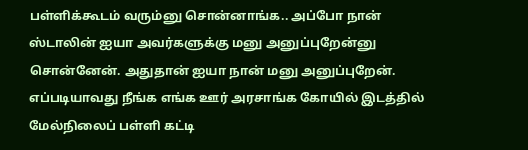பள்ளிக்கூடம் வரும்னு சொன்னாங்க.. அப்போ நான் ஸ்டாலின் ஐயா அவர்களுக்கு மனு அனுப்புறேன்னு சொன்னேன். அதுதான் ஐயா நான் மனு அனுப்புறேன். எப்படியாவது நீங்க எங்க ஊர் அரசாங்க கோயில் இடத்தில் மேல்நிலைப் பள்ளி கட்டி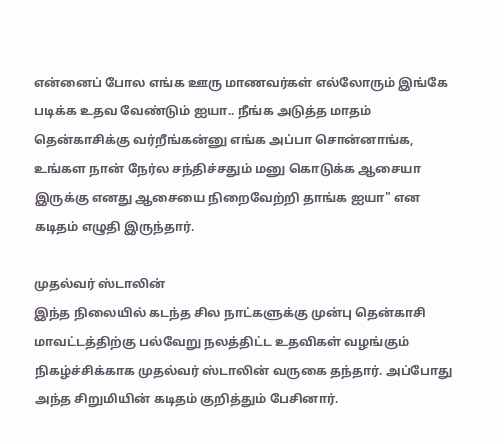என்னைப் போல எங்க ஊரு மாணவர்கள் எல்லோரும் இங்கே படிக்க உதவ வேண்டும் ஐயா.. நீங்க அடுத்த மாதம் தென்காசிக்கு வர்றீங்கன்னு எங்க அப்பா சொன்னாங்க, உங்கள நான் நேர்ல சந்திச்சதும் மனு கொடுக்க ஆசையா இருக்கு எனது ஆசையை நிறைவேற்றி தாங்க ஐயா" என கடிதம் எழுதி இருந்தார்.

முதல்வர் ஸ்டாலின்
இந்த நிலையில் கடந்த சில நாட்களுக்கு முன்பு தென்காசி மாவட்டத்திற்கு பல்வேறு நலத்திட்ட உதவிகள் வழங்கும் நிகழ்ச்சிக்காக முதல்வர் ஸ்டாலின் வருகை தந்தார். அப்போது அந்த சிறுமியின் கடிதம் குறித்தும் பேசினார்.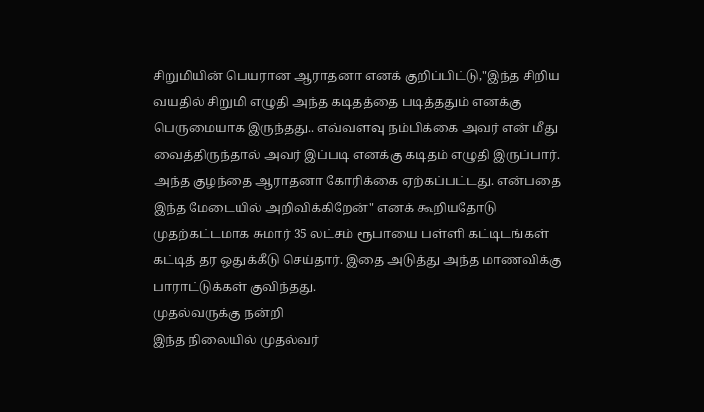சிறுமியின் பெயரான ஆராதனா எனக் குறிப்பிட்டு,"இந்த சிறிய வயதில் சிறுமி எழுதி அந்த கடிதத்தை படித்ததும் எனக்கு பெருமையாக இருந்தது.. எவ்வளவு நம்பிக்கை அவர் என் மீது வைத்திருந்தால் அவர் இப்படி எனக்கு கடிதம் எழுதி இருப்பார். அந்த குழந்தை ஆராதனா கோரிக்கை ஏற்கப்பட்டது. என்பதை இந்த மேடையில் அறிவிக்கிறேன்" எனக் கூறியதோடு முதற்கட்டமாக சுமார் 35 லட்சம் ரூபாயை பள்ளி கட்டிடங்கள் கட்டித் தர ஒதுக்கீடு செய்தார். இதை அடுத்து அந்த மாணவிக்கு பாராட்டுக்கள் குவிந்தது.
முதல்வருக்கு நன்றி
இந்த நிலையில் முதல்வர்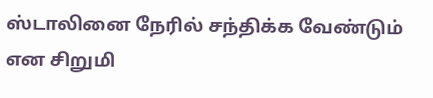ஸ்டாலினை நேரில் சந்திக்க வேண்டும் என சிறுமி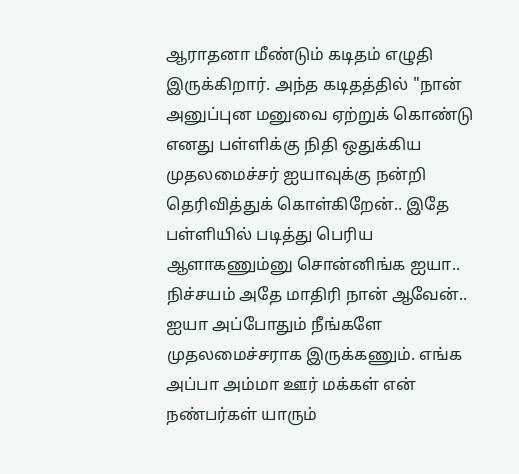ஆராதனா மீண்டும் கடிதம் எழுதி இருக்கிறார். அந்த கடிதத்தில் "நான் அனுப்புன மனுவை ஏற்றுக் கொண்டு எனது பள்ளிக்கு நிதி ஒதுக்கிய முதலமைச்சர் ஐயாவுக்கு நன்றி தெரிவித்துக் கொள்கிறேன்.. இதே பள்ளியில் படித்து பெரிய ஆளாகணும்னு சொன்னிங்க ஐயா.. நிச்சயம் அதே மாதிரி நான் ஆவேன்.. ஐயா அப்போதும் நீங்களே முதலமைச்சராக இருக்கணும். எங்க அப்பா அம்மா ஊர் மக்கள் என் நண்பர்கள் யாரும்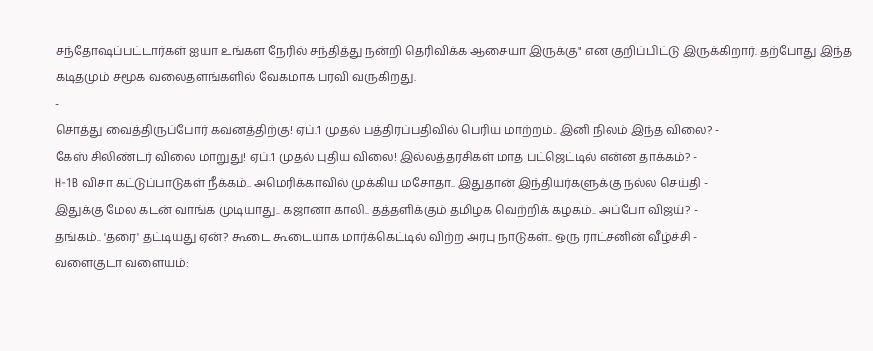சந்தோஷப்பட்டார்கள் ஐயா உங்கள நேரில் சந்தித்து நன்றி தெரிவிக்க ஆசையா இருக்கு" என குறிப்பிட்டு இருக்கிறார். தற்போது இந்த கடிதமும் சமூக வலைதளங்களில் வேகமாக பரவி வருகிறது.
-
சொத்து வைத்திருப்போர் கவனத்திற்கு! ஏப்.1 முதல் பத்திரப்பதிவில் பெரிய மாற்றம்.. இனி நிலம் இந்த விலை? -
கேஸ் சிலிண்டர் விலை மாறுது! ஏப்.1 முதல் புதிய விலை! இல்லத்தரசிகள் மாத பட்ஜெட்டில் என்ன தாக்கம்? -
H-1B விசா கட்டுப்பாடுகள் நீக்கம்.. அமெரிக்காவில் முக்கிய மசோதா.. இதுதான் இந்தியர்களுக்கு நல்ல செய்தி -
இதுக்கு மேல கடன் வாங்க முடியாது.. கஜானா காலி.. தத்தளிக்கும் தமிழக வெற்றிக் கழகம்.. அப்போ விஜய்? -
தங்கம்.. 'தரை' தட்டியது ஏன்? கூடை கூடையாக மார்க்கெட்டில் விற்ற அரபு நாடுகள்.. ஒரு ராட்சனின் வீழ்ச்சி -
வளைகுடா வளையம்: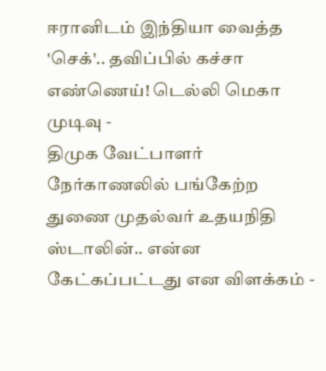ஈரானிடம் இந்தியா வைத்த 'செக்'.. தவிப்பில் கச்சா எண்ணெய்! டெல்லி மெகா முடிவு -
திமுக வேட்பாளர் நேர்காணலில் பங்கேற்ற துணை முதல்வர் உதயநிதி ஸ்டாலின்.. என்ன கேட்கப்பட்டது என விளக்கம் -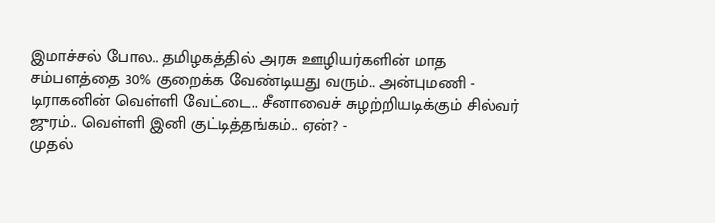இமாச்சல் போல.. தமிழகத்தில் அரசு ஊழியர்களின் மாத சம்பளத்தை 30% குறைக்க வேண்டியது வரும்.. அன்புமணி -
டிராகனின் வெள்ளி வேட்டை.. சீனாவைச் சுழற்றியடிக்கும் சில்வர் ஜுரம்.. வெள்ளி இனி குட்டித்தங்கம்.. ஏன்? -
முதல்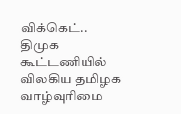விக்கெட்.. திமுக கூட்டணியில் விலகிய தமிழக வாழ்வுரிமை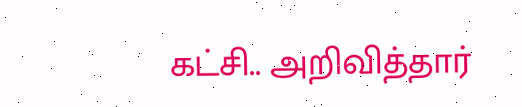கட்சி.. அறிவித்தார்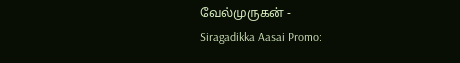வேல்முருகன் -
Siragadikka Aasai Promo: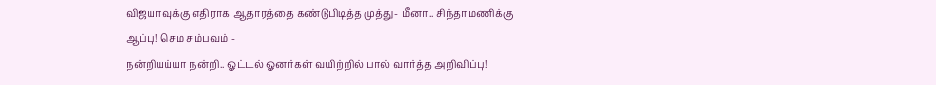விஜயாவுக்கு எதிராக ஆதாரத்தை கண்டுபிடித்த முத்து- மீனா.. சிந்தாமணிக்கு ஆப்பு! செம சம்பவம் -
நன்றியய்யா நன்றி.. ஓட்டல் ஓனர்கள் வயிற்றில் பால் வார்த்த அறிவிப்பு!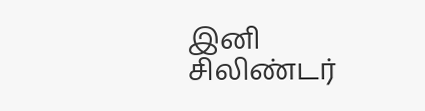இனி சிலிண்டர்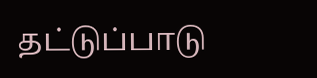தட்டுப்பாடு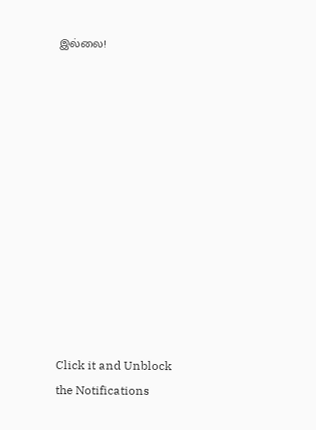இல்லை!












Click it and Unblock the Notifications